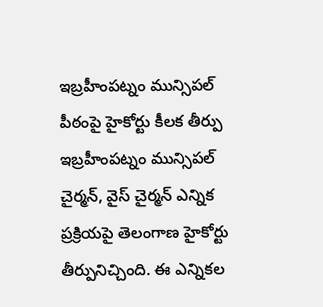ఇబ్రహీంపట్నం మున్సిపల్ పీఠంపై హైకోర్టు కీలక తీర్పు
ఇబ్రహీంపట్నం మున్సిపల్ చైర్మన్, వైస్ చైర్మన్ ఎన్నిక ప్రక్రియపై తెలంగాణ హైకోర్టు తీర్పునిచ్చింది. ఈ ఎన్నికల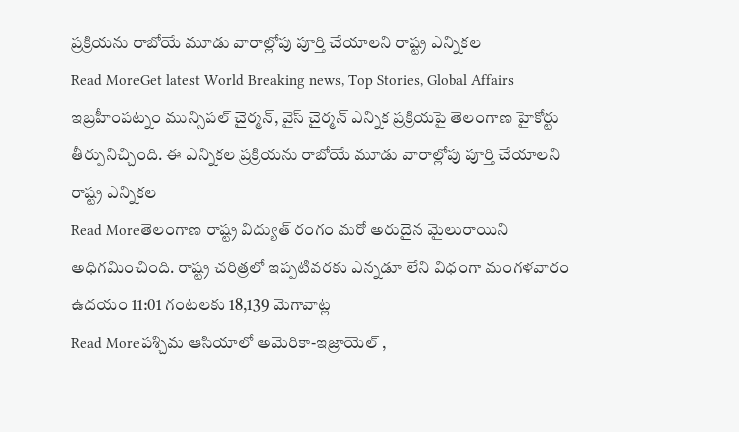ప్రక్రియను రాబోయే మూడు వారాల్లోపు పూర్తి చేయాలని రాష్ట్ర ఎన్నికల
Read MoreGet latest World Breaking news, Top Stories, Global Affairs
ఇబ్రహీంపట్నం మున్సిపల్ చైర్మన్, వైస్ చైర్మన్ ఎన్నిక ప్రక్రియపై తెలంగాణ హైకోర్టు తీర్పునిచ్చింది. ఈ ఎన్నికల ప్రక్రియను రాబోయే మూడు వారాల్లోపు పూర్తి చేయాలని రాష్ట్ర ఎన్నికల
Read Moreతెలంగాణ రాష్ట్ర విద్యుత్ రంగం మరో అరుదైన మైలురాయిని అధిగమించింది. రాష్ట్ర చరిత్రలో ఇప్పటివరకు ఎన్నడూ లేని విధంగా మంగళవారం ఉదయం 11:01 గంటలకు 18,139 మెగావాట్ల
Read Moreపశ్చిమ ఆసియాలో అమెరికా-ఇజ్రాయెల్ ,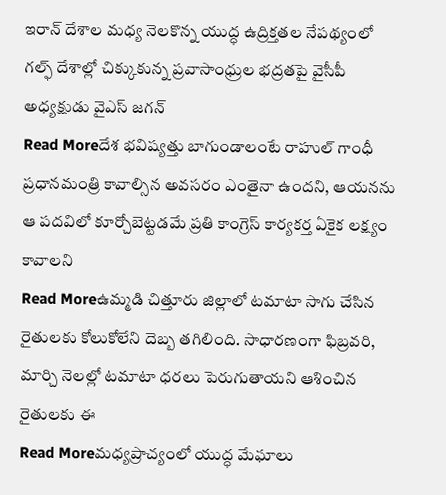ఇరాన్ దేశాల మధ్య నెలకొన్న యుద్ధ ఉద్రిక్తతల నేపథ్యంలో గల్ఫ్ దేశాల్లో చిక్కుకున్న ప్రవాసాంధ్రుల భద్రతపై వైసీపీ అధ్యక్షుడు వైఎస్ జగన్
Read Moreదేశ భవిష్యత్తు బాగుండాలంటే రాహుల్ గాంధీ ప్రధానమంత్రి కావాల్సిన అవసరం ఎంతైనా ఉందని, ఆయనను ఆ పదవిలో కూర్చోబెట్టడమే ప్రతి కాంగ్రెస్ కార్యకర్త ఏకైక లక్ష్యం కావాలని
Read Moreఉమ్మడి చిత్తూరు జిల్లాలో టమాటా సాగు చేసిన రైతులకు కోలుకోలేని దెబ్బ తగిలింది. సాధారణంగా ఫిబ్రవరి, మార్చి నెలల్లో టమాటా ధరలు పెరుగుతాయని ఆశించిన రైతులకు ఈ
Read Moreమధ్యప్రాచ్యంలో యుద్ధ మేఘాలు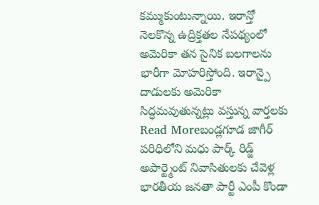కమ్ముకుంటున్నాయి. ఇరాన్తో నెలకొన్న ఉద్రిక్తతల నేపథ్యంలో అమెరికా తన సైనిక బలగాలను భారీగా మోహరిస్తోంది. ఇరాన్పై దాడులకు అమెరికా సిద్ధమవుతున్నట్లు వస్తున్న వార్తలకు
Read Moreబండ్లగూడ జాగీర్ పరిధిలోని మధు పార్క్ రిడ్జ్ అపార్ట్మెంట్ నివాసితులకు చేవెళ్ల భారతీయ జనతా పార్టీ ఎంపీ కొండా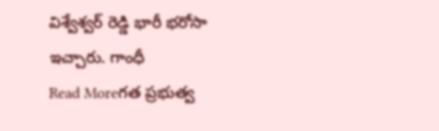విశ్వేశ్వర్ రెడ్డి భారీ భరోసా ఇచ్చారు. గాంధీ
Read Moreగత ప్రభుత్వ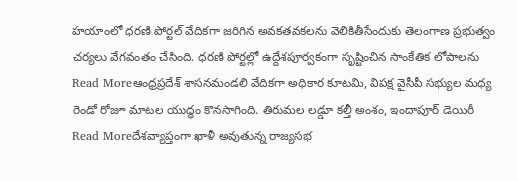హయాంలో ధరణి పోర్టల్ వేదికగా జరిగిన అవకతవకలను వెలికితీసేందుకు తెలంగాణ ప్రభుత్వం చర్యలు వేగవంతం చేసింది. ధరణి పోర్టల్లో ఉద్దేశపూర్వకంగా సృష్టించిన సాంకేతిక లోపాలను
Read Moreఆంధ్రప్రదేశ్ శాసనమండలి వేదికగా అధికార కూటమి, విపక్ష వైసీపీ సభ్యుల మధ్య రెండో రోజూ మాటల యుద్ధం కొనసాగింది. తిరుమల లడ్డూ కల్తీ అంశం, ఇందాపూర్ డెయిరీ
Read Moreదేశవ్యాప్తంగా ఖాళీ అవుతున్న రాజ్యసభ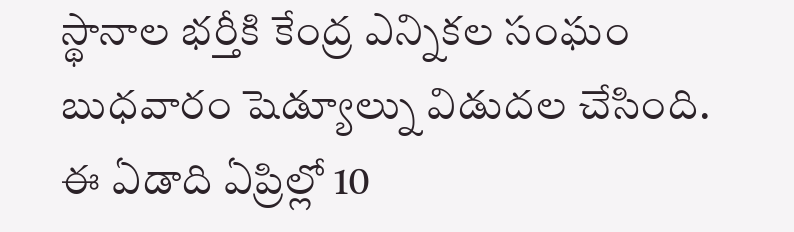స్థానాల భర్తీకి కేంద్ర ఎన్నికల సంఘం బుధవారం షెడ్యూల్ను విడుదల చేసింది. ఈ ఏడాది ఏప్రిల్లో 10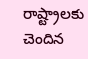రాష్ట్రాలకు చెందిన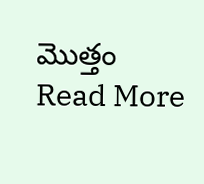మొత్తం
Read More